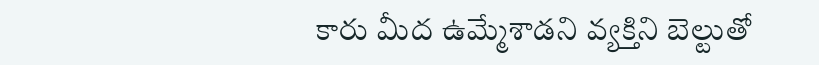కారు మీద ఉమ్మేశాడని వ్యక్తిని బెల్టుతో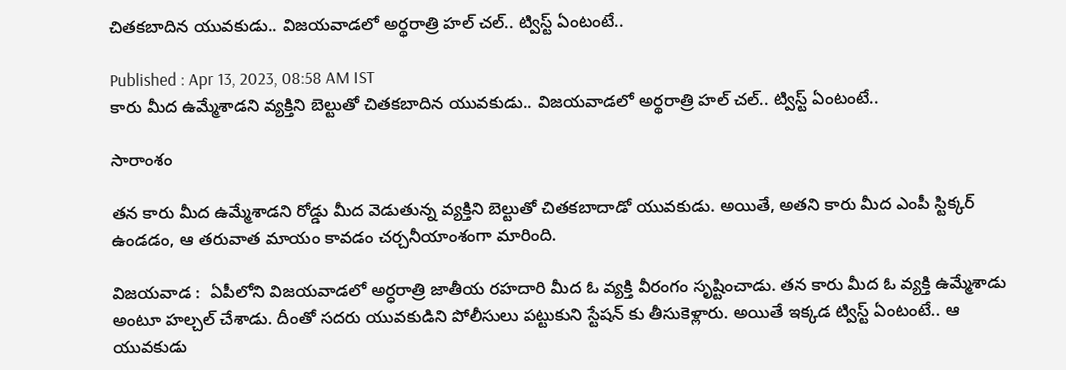చితకబాదిన యువకుడు.. విజయవాడలో అర్థరాత్రి హల్ చల్.. ట్విస్ట్ ఏంటంటే..

Published : Apr 13, 2023, 08:58 AM IST
కారు మీద ఉమ్మేశాడని వ్యక్తిని బెల్టుతో చితకబాదిన యువకుడు.. విజయవాడలో అర్థరాత్రి హల్ చల్.. ట్విస్ట్ ఏంటంటే..

సారాంశం

తన కారు మీద ఉమ్మేశాడని రోడ్డు మీద వెడుతున్న వ్యక్తిని బెల్టుతో చితకబాదాడో యువకుడు. అయితే, అతని కారు మీద ఎంపీ స్టిక్కర్ ఉండడం, ఆ తరువాత మాయం కావడం చర్చనీయాంశంగా మారింది.

విజయవాడ :  ఏపీలోని విజయవాడలో అర్ధరాత్రి జాతీయ రహదారి మీద ఓ వ్యక్తి వీరంగం సృష్టించాడు. తన కారు మీద ఓ వ్యక్తి ఉమ్మేశాడు అంటూ హల్చల్ చేశాడు. దీంతో సదరు యువకుడిని పోలీసులు పట్టుకుని స్టేషన్ కు తీసుకెళ్లారు. అయితే ఇక్కడ ట్విస్ట్ ఏంటంటే.. ఆ యువకుడు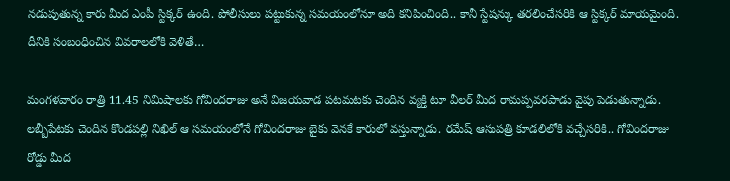నడుపుతున్న కారు మీద ఎంపీ స్టిక్కర్ ఉంది. పోలీసులు పట్టుకున్న సమయంలోనూ అది కనిపించింది.. కానీ స్టేషన్కు తరలించేసరికి ఆ స్టిక్కర్ మాయమైంది. దీనికి సంబంధించిన వివరాలలోకి వెళితే…

మంగళవారం రాత్రి 11.45 నిమిషాలకు గోవిందరాజు అనే విజయవాడ పటమటకు చెందిన వ్యక్తి టూ వీలర్ మీద రామప్పవరపాడు వైపు పెడుతున్నాడు. లబ్బీపేటకు చెందిన కొండపల్లి నిఖిల్ ఆ సమయంలోనే గోవిందరాజు బైకు వెనకే కారులో వస్తున్నాడు. రమేష్ ఆసుపత్రి కూడలిలోకి వచ్చేసరికి.. గోవిందరాజు  రోడ్డు మీద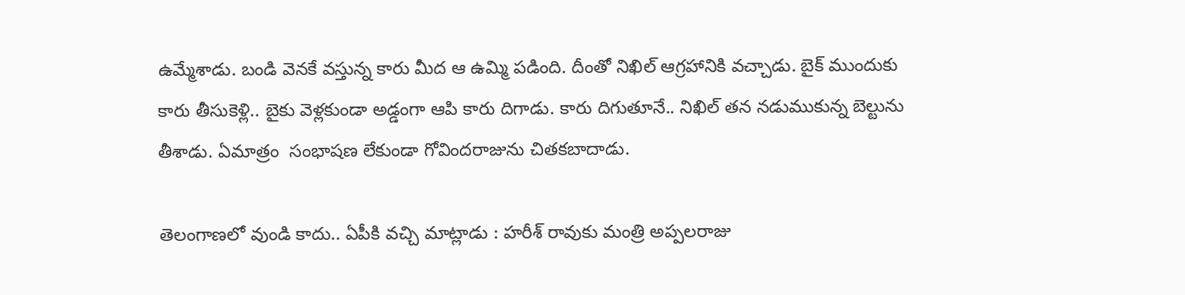ఉమ్మేశాడు. బండి వెనకే వస్తున్న కారు మీద ఆ ఉమ్మి పడింది. దీంతో నిఖిల్ ఆగ్రహానికి వచ్చాడు. బైక్ ముందుకు కారు తీసుకెళ్లి.. బైకు వెళ్లకుండా అడ్డంగా ఆపి కారు దిగాడు. కారు దిగుతూనే.. నిఖిల్ తన నడుముకున్న బెల్టును తీశాడు. ఏమాత్రం  సంభాషణ లేకుండా గోవిందరాజును చితకబాదాడు.

తెలంగాణలో వుండి కాదు.. ఏపీకి వచ్చి మాట్లాడు : హరీశ్ రావుకు మంత్రి అప్పలరాజు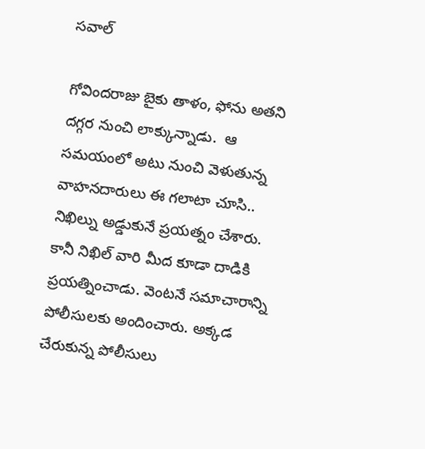సవాల్

గోవిందరాజు బైకు తాళం, ఫోను అతని దగ్గర నుంచి లాక్కున్నాడు.  ఆ సమయంలో అటు నుంచి వెళుతున్న వాహనదారులు ఈ గలాటా చూసి.. నిఖిల్ను అడ్డుకునే ప్రయత్నం చేశారు. కానీ నిఖిల్ వారి మీద కూడా దాడికి ప్రయత్నించాడు. వెంటనే సమాచారాన్ని పోలీసులకు అందించారు. అక్కడ చేరుకున్న పోలీసులు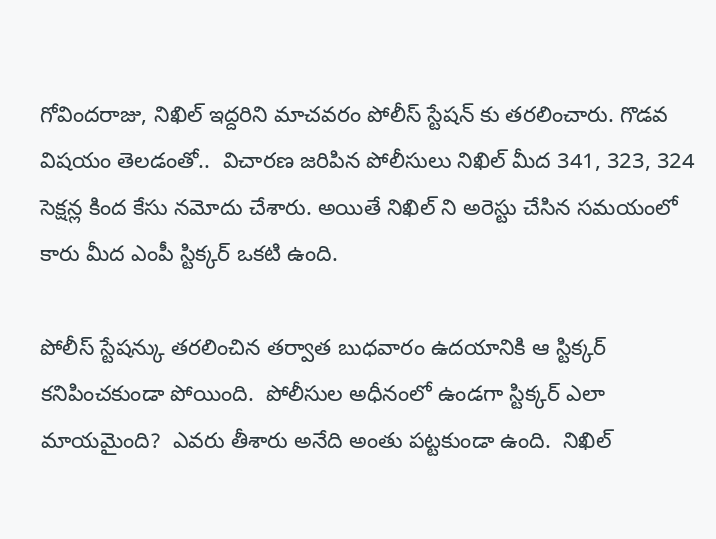గోవిందరాజు, నిఖిల్ ఇద్దరిని మాచవరం పోలీస్ స్టేషన్ కు తరలించారు. గొడవ విషయం తెలడంతో..  విచారణ జరిపిన పోలీసులు నిఖిల్ మీద 341, 323, 324 సెక్షన్ల కింద కేసు నమోదు చేశారు. అయితే నిఖిల్ ని అరెస్టు చేసిన సమయంలో కారు మీద ఎంపీ స్టిక్కర్ ఒకటి ఉంది.

పోలీస్ స్టేషన్కు తరలించిన తర్వాత బుధవారం ఉదయానికి ఆ స్టిక్కర్ కనిపించకుండా పోయింది.  పోలీసుల అధీనంలో ఉండగా స్టిక్కర్ ఎలా మాయమైంది?  ఎవరు తీశారు అనేది అంతు పట్టకుండా ఉంది.  నిఖిల్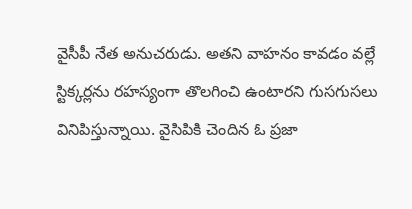వైసీపీ నేత అనుచరుడు. అతని వాహనం కావడం వల్లే స్టిక్కర్లను రహస్యంగా తొలగించి ఉంటారని గుసగుసలు వినిపిస్తున్నాయి. వైసిపికి చెందిన ఓ ప్రజా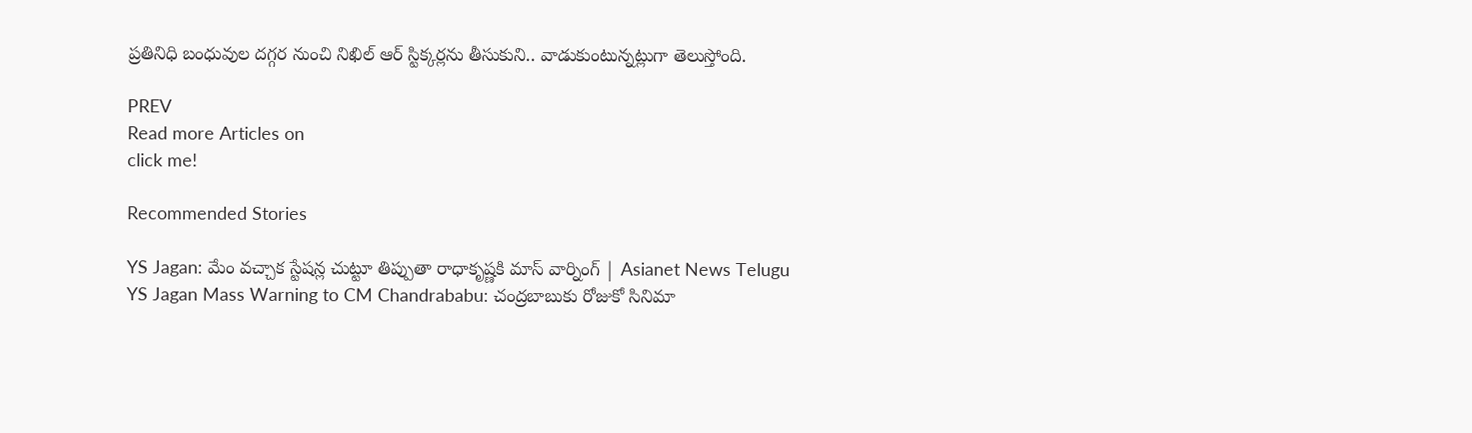ప్రతినిధి బంధువుల దగ్గర నుంచి నిఖిల్ ఆర్ స్టిక్కర్లను తీసుకుని.. వాడుకుంటున్నట్లుగా తెలుస్తోంది.

PREV
Read more Articles on
click me!

Recommended Stories

YS Jagan: మేం వచ్చాక స్టేషన్ల చుట్టూ తిప్పుతా రాధాకృష్ణకి మాస్‌ వార్నింగ్‌ | Asianet News Telugu
YS Jagan Mass Warning to CM Chandrababu: చంద్రబాబుకు రోజుకో సినిమా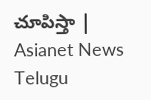చూపిస్తా | Asianet News Telugu